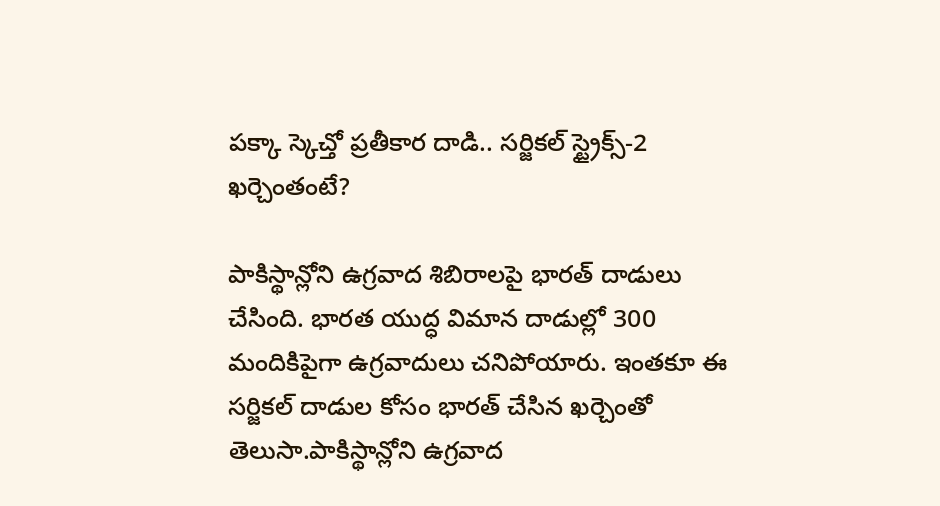పక్కా స్కెచ్తో ప్రతీకార దాడి.. సర్జికల్ స్ట్రైక్స్-2 ఖర్చెంతంటే?

పాకిస్థాన్లోని ఉగ్రవాద శిబిరాలపై భారత్ దాడులు చేసింది. భారత యుద్ధ విమాన దాడుల్లో 300 మందికిపైగా ఉగ్రవాదులు చనిపోయారు. ఇంతకూ ఈ సర్జికల్ దాడుల కోసం భారత్ చేసిన ఖర్చెంతో తెలుసా.పాకిస్థాన్లోని ఉగ్రవాద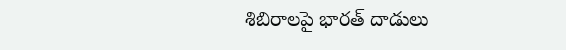శిబిరాలపై భారత్ దాడులు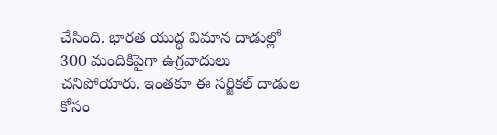చేసింది. భారత యుద్ధ విమాన దాడుల్లో 300 మందికిపైగా ఉగ్రవాదులు చనిపోయారు. ఇంతకూ ఈ సర్జికల్ దాడుల కోసం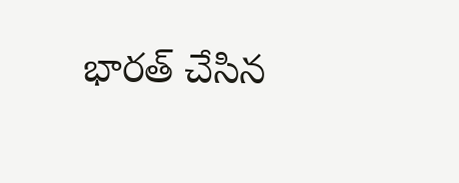భారత్ చేసిన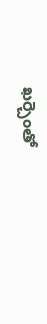ఖర్చెంతో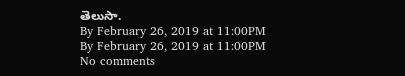తెలుసా.
By February 26, 2019 at 11:00PM
By February 26, 2019 at 11:00PM
No comments